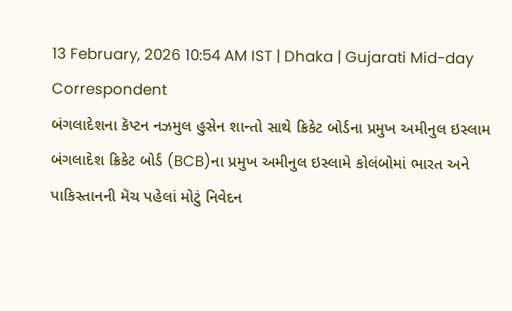13 February, 2026 10:54 AM IST | Dhaka | Gujarati Mid-day Correspondent
બંગલાદેશના કૅપ્ટન નઝમુલ હુસેન શાન્તો સાથે ક્રિકેટ બોર્ડના પ્રમુખ અમીનુલ ઇસ્લામ
બંગલાદેશ ક્રિકેટ બોર્ડ (BCB)ના પ્રમુખ અમીનુલ ઇસ્લામે કોલંબોમાં ભારત અને પાકિસ્તાનની મૅચ પહેલાં મોટું નિવેદન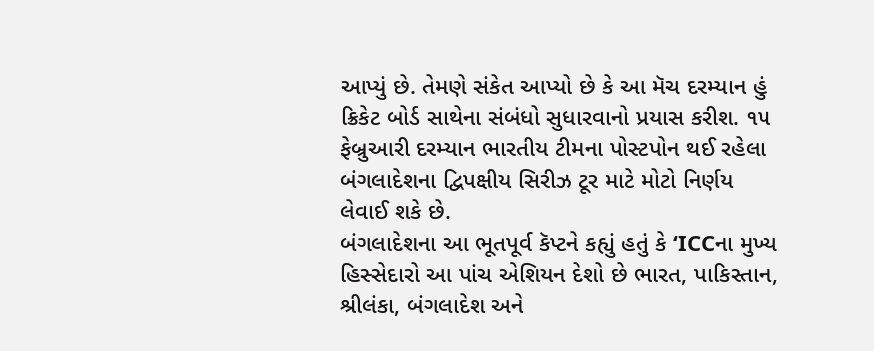આપ્યું છે. તેમણે સંકેત આપ્યો છે કે આ મૅચ દરમ્યાન હું ક્રિકેટ બોર્ડ સાથેના સંબંધો સુધારવાનો પ્રયાસ કરીશ. ૧૫ ફેબ્રુઆરી દરમ્યાન ભારતીય ટીમના પોસ્ટપોન થઈ રહેલા બંગલાદેશના દ્વિપક્ષીય સિરીઝ ટૂર માટે મોટો નિર્ણય લેવાઈ શકે છે.
બંગલાદેશના આ ભૂતપૂર્વ કૅપ્ટને કહ્યું હતું કે ‘ICCના મુખ્ય હિસ્સેદારો આ પાંચ એશિયન દેશો છે ભારત, પાકિસ્તાન, શ્રીલંકા, બંગલાદેશ અને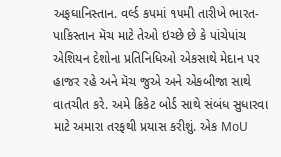અફઘાનિસ્તાન. વર્લ્ડ કપમાં ૧૫મી તારીખે ભારત-પાકિસ્તાન મૅચ માટે તેઓ ઇચ્છે છે કે પાંચેપાંચ એશિયન દેશોના પ્રતિનિધિઓ એકસાથે મેદાન પર હાજર રહે અને મૅચ જુએ અને એકબીજા સાથે વાતચીત કરે. અમે ક્રિકેટ બોર્ડ સાથે સંબંધ સુધારવા માટે અમારા તરફથી પ્રયાસ કરીશું. એક MoU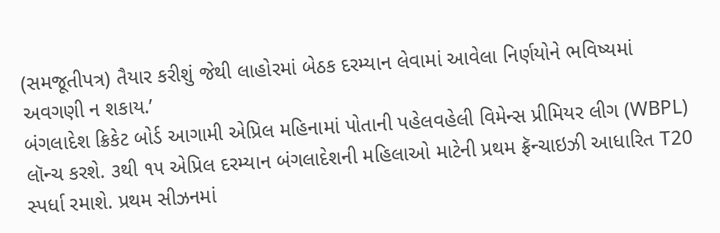(સમજૂતીપત્ર) તૈયાર કરીશું જેથી લાહોરમાં બેઠક દરમ્યાન લેવામાં આવેલા નિર્ણયોને ભવિષ્યમાં અવગણી ન શકાય.’
બંગલાદેશ ક્રિકેટ બોર્ડ આગામી એપ્રિલ મહિનામાં પોતાની પહેલવહેલી વિમેન્સ પ્રીમિયર લીગ (WBPL) લૉન્ચ કરશે. ૩થી ૧૫ એપ્રિલ દરમ્યાન બંગલાદેશની મહિલાઓ માટેની પ્રથમ ફ્રૅન્ચાઇઝી આધારિત T20 સ્પર્ધા રમાશે. પ્રથમ સીઝનમાં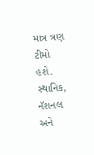માત્ર ત્રણ ટીમો હશે. સ્થાનિક, નૅશનલ અને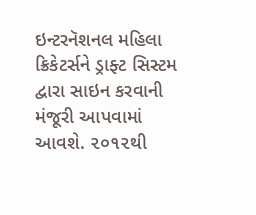ઇન્ટરનૅશનલ મહિલા ક્રિકેટર્સને ડ્રાફ્ટ સિસ્ટમ દ્વારા સાઇન કરવાની મંજૂરી આપવામાં આવશે. ૨૦૧૨થી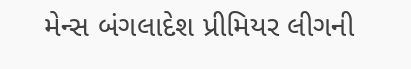મેન્સ બંગલાદેશ પ્રીમિયર લીગની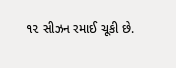૧૨ સીઝન રમાઈ ચૂકી છે.